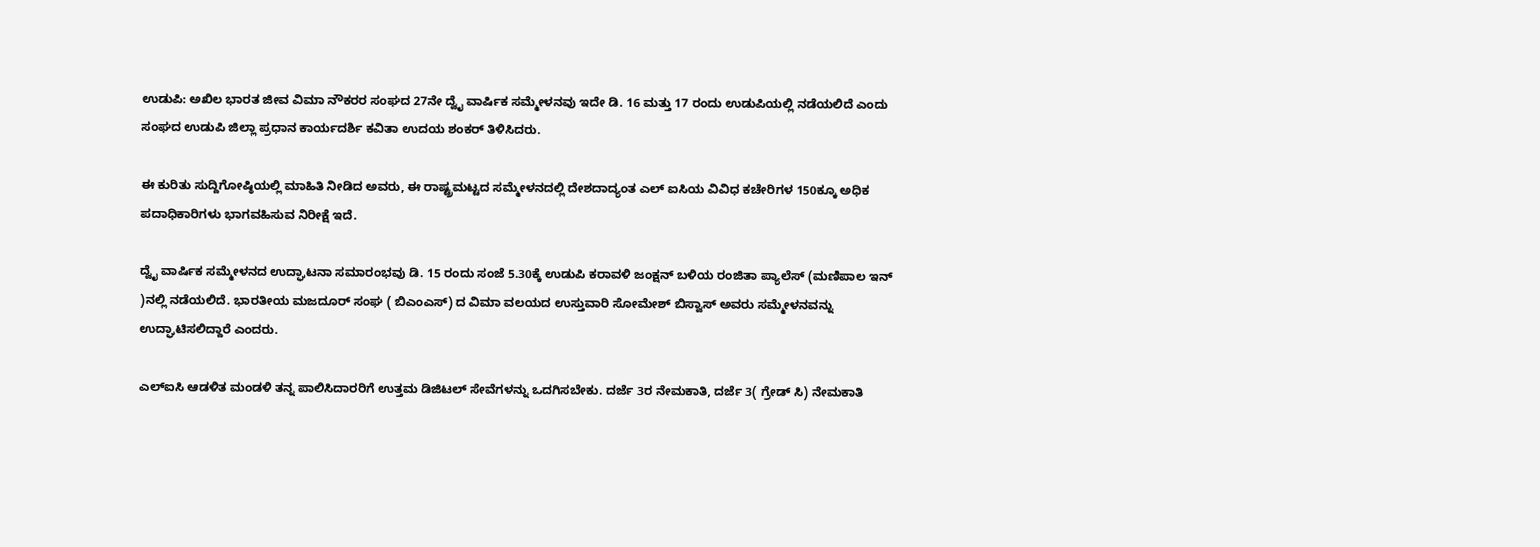ಉಡುಪಿ: ಅಖಿಲ ಭಾರತ ಜೀವ ವಿಮಾ ನೌಕರರ ಸಂಘದ 27ನೇ ದ್ವೈ ವಾರ್ಷಿಕ ಸಮ್ಮೇಳನವು ಇದೇ ಡಿ. 16 ಮತ್ತು 17 ರಂದು ಉಡುಪಿಯಲ್ಲಿ ನಡೆಯಲಿದೆ ಎಂದು ಸಂಘದ ಉಡುಪಿ ಜಿಲ್ಲಾ ಪ್ರಧಾನ ಕಾರ್ಯದರ್ಶಿ ಕವಿತಾ ಉದಯ ಶಂಕರ್ ತಿಳಿಸಿದರು.

ಈ ಕುರಿತು ಸುದ್ದಿಗೋಷ್ಠಿಯಲ್ಲಿ ಮಾಹಿತಿ ನೀಡಿದ ಅವರು, ಈ ರಾಷ್ಟ್ರಮಟ್ಟದ ಸಮ್ಮೇಳನದಲ್ಲಿ ದೇಶದಾದ್ಯಂತ ಎಲ್ ಐಸಿಯ ವಿವಿಧ ಕಚೇರಿಗಳ 150ಕ್ಕೂ ಅಧಿಕ ಪದಾಧಿಕಾರಿಗಳು ಭಾಗವಹಿಸುವ ನಿರೀಕ್ಷೆ ಇದೆ.

ದ್ವೈ ವಾರ್ಷಿಕ ಸಮ್ಮೇಳನದ ಉದ್ಘಾಟನಾ ಸಮಾರಂಭವು ಡಿ. 15 ರಂದು ಸಂಜೆ 5.30ಕ್ಕೆ ಉಡುಪಿ ಕರಾವಳಿ ಜಂಕ್ಷನ್ ಬಳಿಯ ರಂಜಿತಾ ಪ್ಯಾಲೆಸ್ (ಮಣಿಪಾಲ ಇನ್ )ನಲ್ಲಿ ನಡೆಯಲಿದೆ. ಭಾರತೀಯ ಮಜದೂರ್ ಸಂಘ ( ಬಿಎಂಎಸ್) ದ ವಿಮಾ ವಲಯದ ಉಸ್ತುವಾರಿ ಸೋಮೇಶ್ ಬಿಸ್ವಾಸ್ ಅವರು ಸಮ್ಮೇಳನವನ್ನು ಉದ್ಘಾಟಿಸಲಿದ್ದಾರೆ ಎಂದರು.

ಎಲ್‌ಐಸಿ ಆಡಳಿತ ಮಂಡಳಿ ತನ್ನ ಪಾಲಿಸಿದಾರರಿಗೆ ಉತ್ತಮ ಡಿಜಿಟಲ್ ಸೇವೆಗಳನ್ನು ಒದಗಿಸಬೇಕು. ದರ್ಜೆ 3ರ ನೇಮಕಾತಿ, ದರ್ಜೆ 3( ಗ್ರೇಡ್ ಸಿ) ನೇಮಕಾತಿ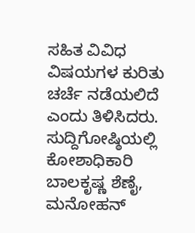ಸಹಿತ ವಿವಿಧ ವಿಷಯಗಳ ಕುರಿತು ಚರ್ಚೆ ನಡೆಯಲಿದೆ ಎಂದು ತಿಳಿಸಿದರು. ಸುದ್ದಿಗೋಷ್ಠಿಯಲ್ಲಿ ಕೋಶಾಧಿಕಾರಿ ಬಾಲಕೃಷ್ಣ ಶೆಣೈ, ಮನೋಹನ್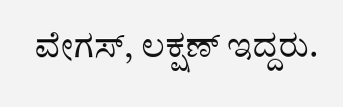ವೇಗಸ್, ಲಕ್ಷಣ್ ಇದ್ದರು.